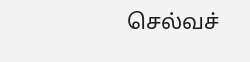செல்வச்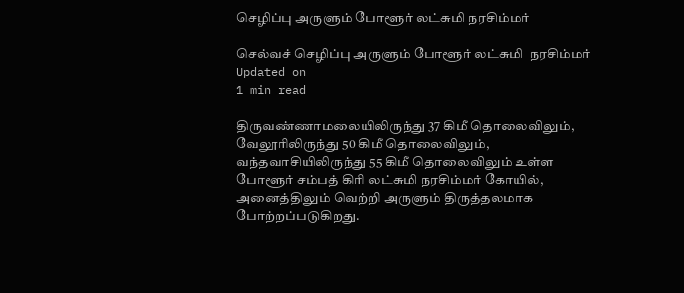செழிப்பு அருளும் போளூர் லட்சுமி நரசிம்மர்

செல்வச் செழிப்பு அருளும் போளூர் லட்சுமி  நரசிம்மர்
Updated on
1 min read

திருவண்ணாமலையிலிருந்து 37 கிமீ தொலைவிலும், வேலூரிலிருந்து 50 கிமீ தொலைவிலும், வந்தவாசியிலிருந்து 55 கிமீ தொலைவிலும் உள்ள போளூர் சம்பத் கிரி லட்சுமி நரசிம்மர் கோயில், அனைத்திலும் வெற்றி அருளும் திருத்தலமாக போற்றப்படுகிறது.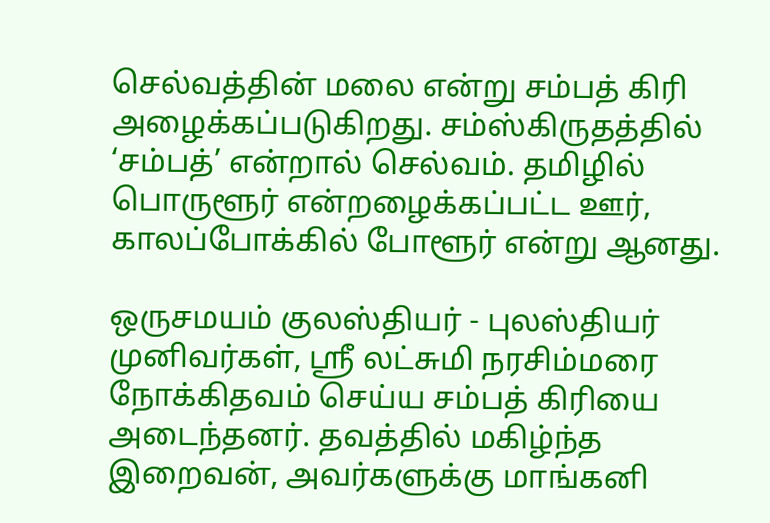செல்வத்தின் மலை என்று சம்பத் கிரி அழைக்கப்படுகிறது. சம்ஸ்கிருதத்தில் ‘சம்பத்’ என்றால் செல்வம். தமிழில் பொருளூர் என்றழைக்கப்பட்ட ஊர், காலப்போக்கில் போளூர் என்று ஆனது.

ஒருசமயம் குலஸ்தியர் - புலஸ்தியர் முனிவர்கள், ஸ்ரீ லட்சுமி நரசிம்மரை நோக்கிதவம் செய்ய சம்பத் கிரியை அடைந்தனர். தவத்தில் மகிழ்ந்த இறைவன், அவர்களுக்கு மாங்கனி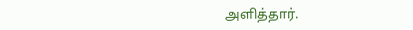அளித்தார்.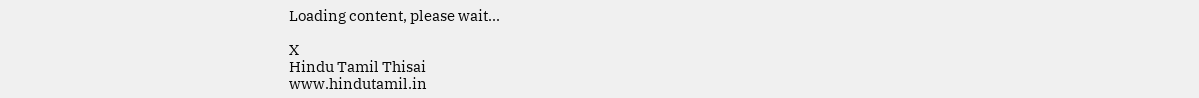Loading content, please wait...

X
Hindu Tamil Thisai
www.hindutamil.in